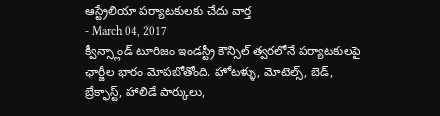ఆస్ట్రేలియా పర్యాటకులకు చేదు వార్త
- March 04, 2017
క్వీన్స్లాండ్ టూరిజం ఇండస్ట్రీ కౌన్సిల్ త్వరలోనే పర్యాటకులపై ఛార్జీల భారం మోపబోతోంది. హోటళ్ళు, మోటెల్స్, బెడ్, బ్రేక్ఫాస్ట్, హాలిడే పార్కులు,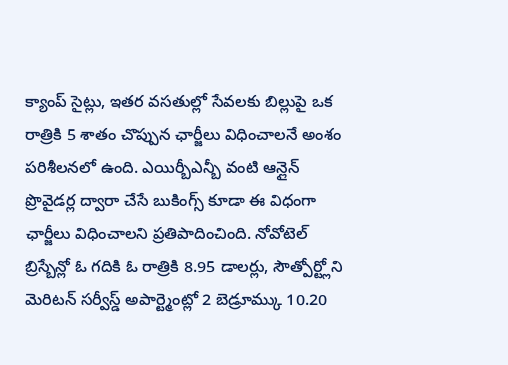క్యాంప్ సైట్లు, ఇతర వసతుల్లో సేవలకు బిల్లుపై ఒక రాత్రికి 5 శాతం చొప్పున ఛార్జీలు విధించాలనే అంశం పరిశీలనలో ఉంది. ఎయిర్బీఎన్బీ వంటి ఆన్లైన్ ప్రొవైడర్ల ద్వారా చేసే బుకింగ్స్ కూడా ఈ విధంగా ఛార్జీలు విధించాలని ప్రతిపాదించింది. నోవోటెల్ బ్రిస్బేన్లో ఓ గదికి ఓ రాత్రికి 8.95 డాలర్లు, సౌత్పోర్ట్లోని మెరిటన్ సర్వీస్డ్ అపార్ట్మెంట్లో 2 బెడ్రూమ్కు 10.20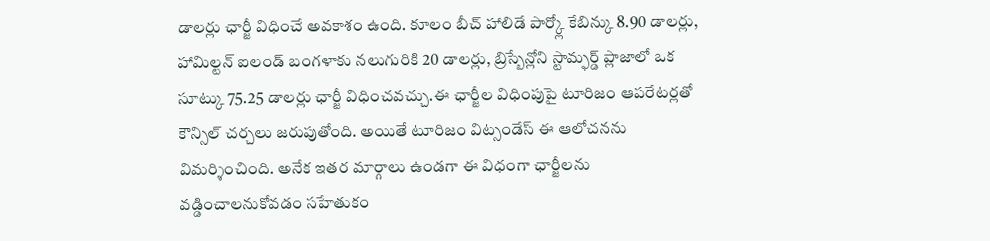డాలర్లు ఛార్జీ విధించే అవకాశం ఉంది. కూలం బీచ్ హాలిడే పార్క్లో కేబిన్కు 8.90 డాలర్లు, హామిల్టన్ ఐలండ్ బంగళాకు నలుగురికి 20 డాలర్లు, బ్రిస్బేన్లోని స్టామ్ఫర్డ్ ప్లాజాలో ఒక సూట్కు 75.25 డాలర్లు ఛార్జీ విధించవచ్చు.ఈ ఛార్జీల విధింపుపై టూరిజం ఆపరేటర్లతో కౌన్సిల్ చర్చలు జరుపుతోంది. అయితే టూరిజం విట్సండేస్ ఈ ఆలోచనను విమర్శించింది. అనేక ఇతర మార్గాలు ఉండగా ఈ విధంగా ఛార్జీలను వడ్డించాలనుకోవడం సహేతుకం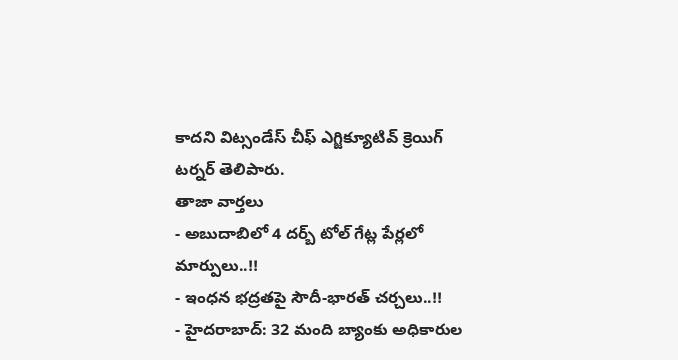కాదని విట్సండేస్ చీఫ్ ఎగ్జిక్యూటివ్ క్రెయిగ్ టర్నర్ తెలిపారు.
తాజా వార్తలు
- అబుదాబిలో 4 దర్బ్ టోల్ గేట్ల పేర్లలో మార్పులు..!!
- ఇంధన భద్రతపై సౌదీ-భారత్ చర్చలు..!!
- హైదరాబాద్: 32 మంది బ్యాంకు అధికారుల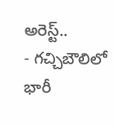అరెస్ట్..
- గచ్చిబౌలిలో భారీ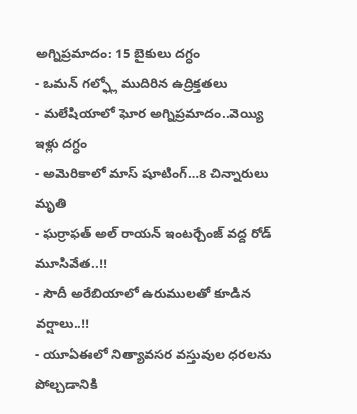అగ్నిప్రమాదం: 15 బైకులు దగ్ధం
- ఒమన్ గల్ఫ్లో ముదిరిన ఉద్రిక్తతలు
- మలేషియాలో ఘోర అగ్నిప్రమాదం..వెయ్యి ఇళ్లు దగ్ధం
- అమెరికాలో మాస్ షూటింగ్…8 చిన్నారులు మృతి
- ఘర్రాఫత్ అల్ రాయన్ ఇంటర్చేంజ్ వద్ద రోడ్ మూసివేత..!!
- సౌదీ అరేబియాలో ఉరుములతో కూడిన వర్షాలు..!!
- యూఏఈలో నిత్యావసర వస్తువుల ధరలను పోల్చడానికి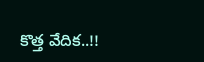కొత్త వేదిక..!!